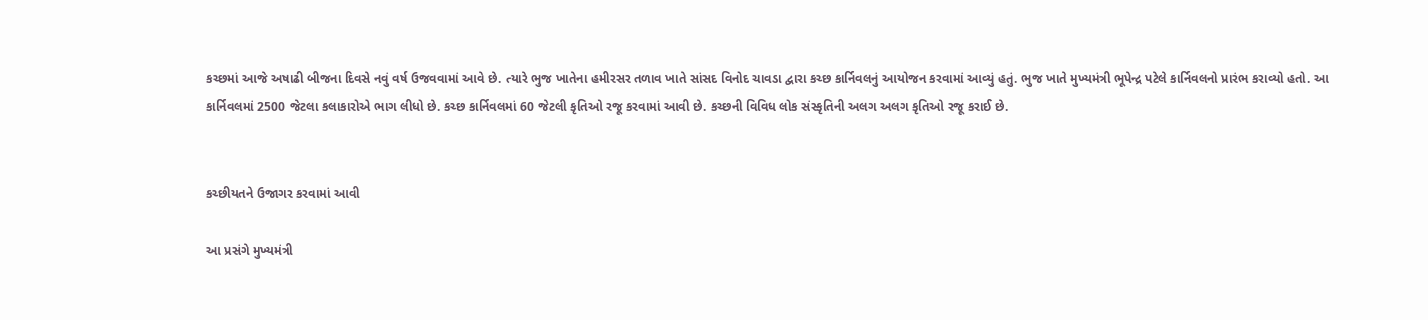કચ્છમાં આજે અષાઢી બીજના દિવસે નવું વર્ષ ઉજવવામાં આવે છે. ત્યારે ભુજ ખાતેના હમીરસર તળાવ ખાતે સાંસદ વિનોદ ચાવડા દ્વારા કચ્છ કાર્નિવલનું આયોજન કરવામાં આવ્યું હતું. ભુજ ખાતે મુખ્યમંત્રી ભૂપેન્દ્ર પટેલે કાર્નિવલનો પ્રારંભ કરાવ્યો હતો. આ કાર્નિવલમાં 2500 જેટલા કલાકારોએ ભાગ લીધો છે. કચ્છ કાર્નિવલમાં 60 જેટલી કૃતિઓ રજૂ કરવામાં આવી છે. કચ્છની વિવિધ લોક સંસ્કૃતિની અલગ અલગ કૃતિઓ રજૂ કરાઈ છે.


કચ્છીયતને ઉજાગર કરવામાં આવી

આ પ્રસંગે મુખ્યમંત્રી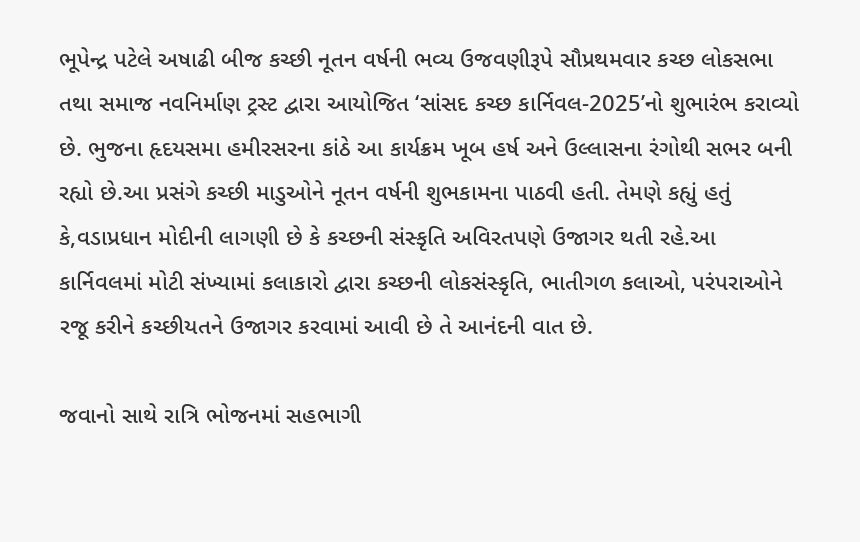ભૂપેન્દ્ર પટેલે અષાઢી બીજ કચ્છી નૂતન વર્ષની ભવ્ય ઉજવણીરૂપે સૌપ્રથમવાર કચ્છ લોકસભા તથા સમાજ નવનિર્માણ ટ્રસ્ટ દ્વારા આયોજિત ‘સાંસદ કચ્છ કાર્નિવલ-2025’નો શુભારંભ કરાવ્યો છે. ભુજના હૃદયસમા હમીરસરના કાંઠે આ કાર્યક્રમ ખૂબ હર્ષ અને ઉલ્લાસના રંગોથી સભર બની રહ્યો છે.આ પ્રસંગે કચ્છી માડુઓને નૂતન વર્ષની શુભકામના પાઠવી હતી. તેમણે કહ્યું હતું કે,વડાપ્રધાન મોદીની લાગણી છે કે કચ્છની સંસ્કૃતિ અવિરતપણે ઉજાગર થતી રહે.આ કાર્નિવલમાં મોટી સંખ્યામાં કલાકારો દ્વારા કચ્છની લોકસંસ્કૃતિ, ભાતીગળ કલાઓ, પરંપરાઓને રજૂ કરીને કચ્છીયતને ઉજાગર કરવામાં આવી છે તે આનંદની વાત છે.

જવાનો સાથે રાત્રિ ભોજનમાં સહભાગી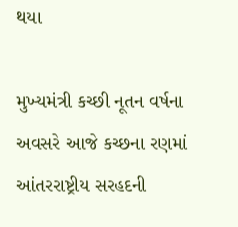થયા

મુખ્યમંત્રી કચ્છી નૂતન વર્ષના અવસરે આજે કચ્છના રણમાં આંતરરાષ્ટ્રીય સરહદની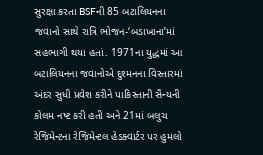સુરક્ષા કરતા BSFની 85 બટાલિયનના જવાનો સાથે રાત્રિ ભોજન-‘બડાખાના’માં સહભાગી થયા હતાં. 1971ના યુદ્ધમાં આ બટાલિયનના જવાનોએ દુશ્મનના વિસ્તારમાં અંદર સુધી પ્રવેશ કરીને પાકિસ્તાની સૈન્યની કોલમ નષ્ટ કરી હતી અને 21માં બલુચ રેજિમેન્ટના રેજિમેન્ટલ હેડક્વાર્ટર પર હુમલો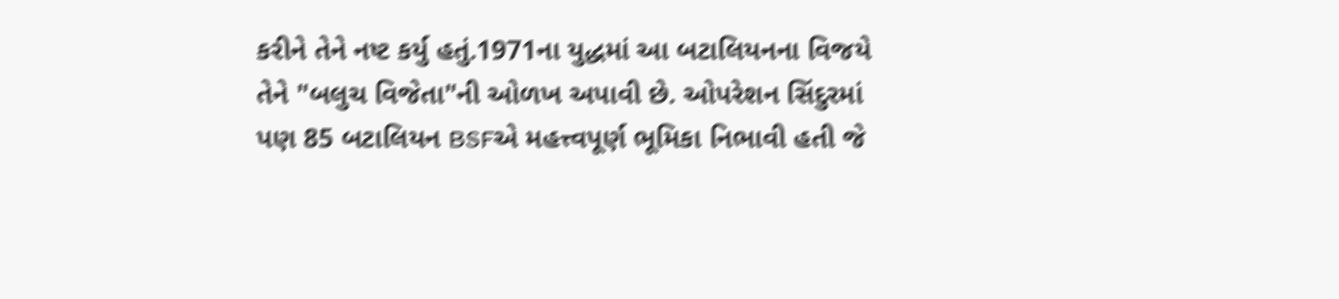કરીને તેને નષ્ટ કર્યુ હતું.1971ના યુદ્ધમાં આ બટાલિયનના વિજયે તેને "બલુચ વિજેતા"ની ઓળખ અપાવી છે. ઓપરેશન સિંદુરમાં પણ 85 બટાલિયન BSFએ મહત્ત્વપૂર્ણ ભૂમિકા નિભાવી હતી જે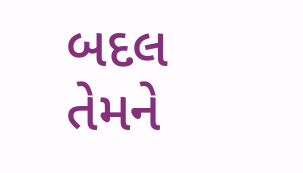બદલ તેમને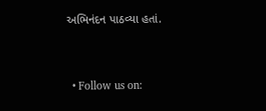અભિનંદન પાઠવ્યા હતાં.


  • Follow us on: